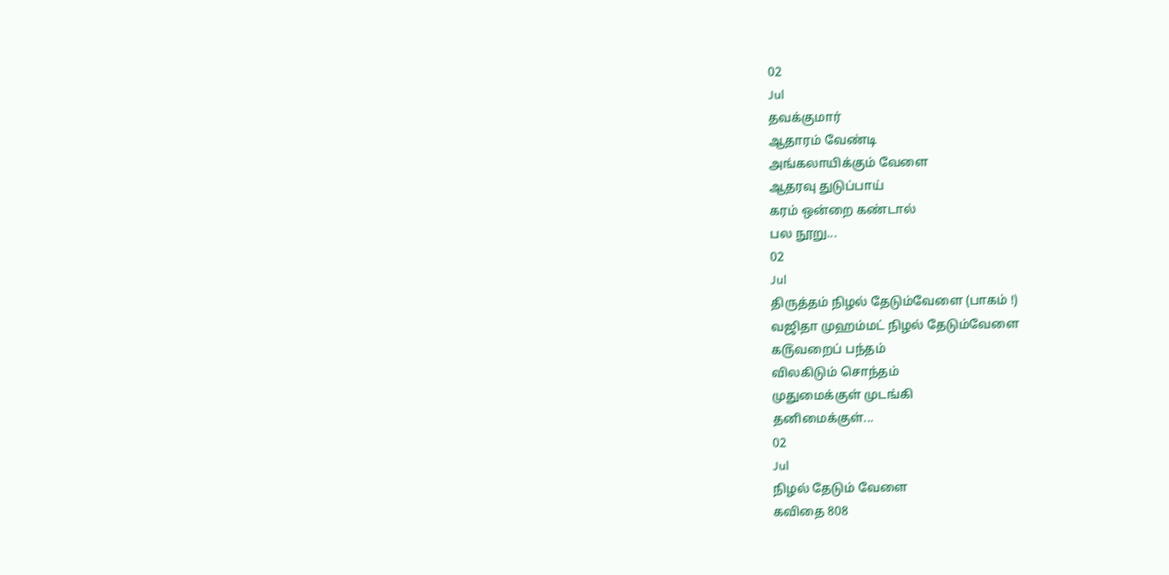02
Jul
தவக்குமார்
ஆதாரம் வேண்டி
அங்கலாயிக்கும் வேளை
ஆதரவு துடுப்பாய்
கரம் ஒன்றை கண்டால்
பல நூறு...
02
Jul
திருத்தம் நிழல் தேடும்வேளை (பாகம் !)
வஜிதா முஹம்மட் நிழல் தேடும்வேளை
க௫வறைப் பந்தம்
விலகிடும் சொந்தம்
முதுமைக்குள் முடங்கி
தனிமைக்குள்...
02
Jul
நிழல் தேடும் வேளை
கவிதை 808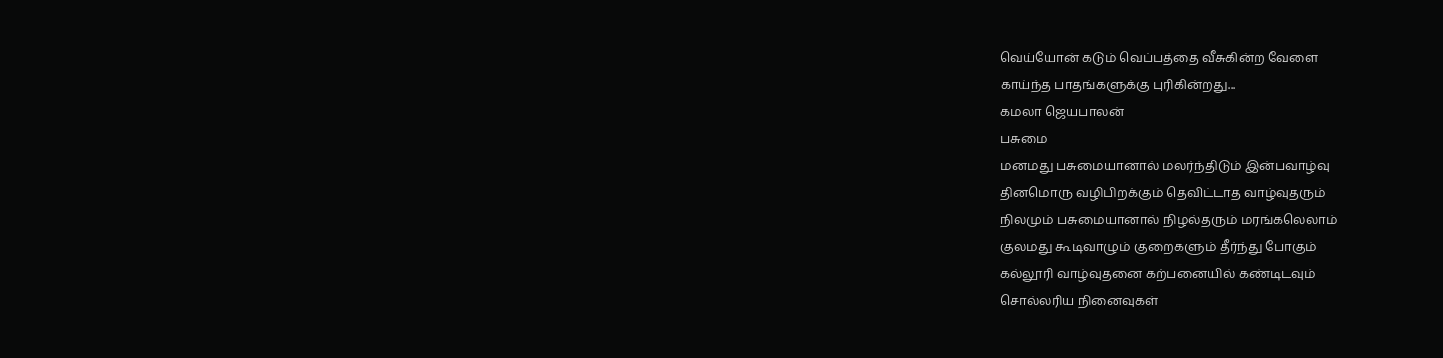வெய்யோன் கடும் வெப்பத்தை வீசுகின்ற வேளை
காய்ந்த பாதங்களுக்கு புரிகின்றது...
கமலா ஜெயபாலன்
பசுமை
மனமது பசுமையானால் மலர்ந்திடும் இன்பவாழ்வு
தினமொரு வழிபிறக்கும் தெவிட்டாத வாழ்வுதரும்
நிலமும் பசுமையானால் நிழல்தரும் மரங்கலெலாம்
குலமது கூடிவாழும் குறைகளும் தீர்ந்து போகும்
கல்லூரி வாழ்வுதனை கற்பனையில் கண்டிடவும்
சொல்லரிய நினைவுகள்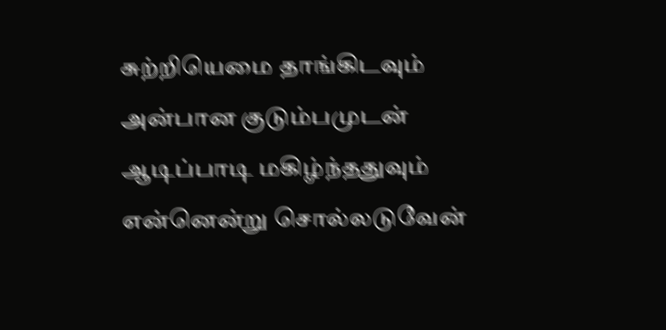சுற்றியெமை தாங்கிடவும்
அன்பான குடும்பமுடன் ஆடிப்பாடி மகிழ்ந்ததுவும்
என்னென்று சொல்லடுவேன்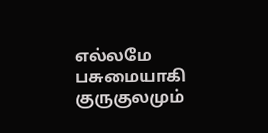எல்லமே பசுமையாகி
குருகுலமும்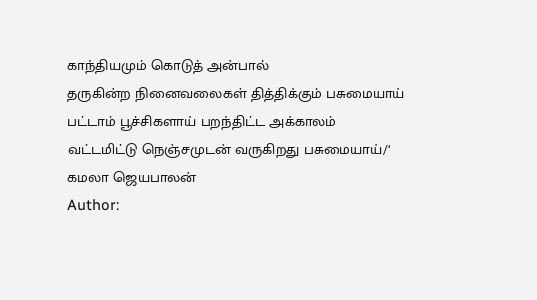காந்தியமும் கொடுத் அன்பால்
தருகின்ற நினைவலைகள் தித்திக்கும் பசுமையாய்
பட்டாம் பூச்சிகளாய் பறந்திட்ட அக்காலம்
வட்டமிட்டு நெஞ்சமுடன் வருகிறது பசுமையாய்/‘
கமலா ஜெயபாலன்
Author: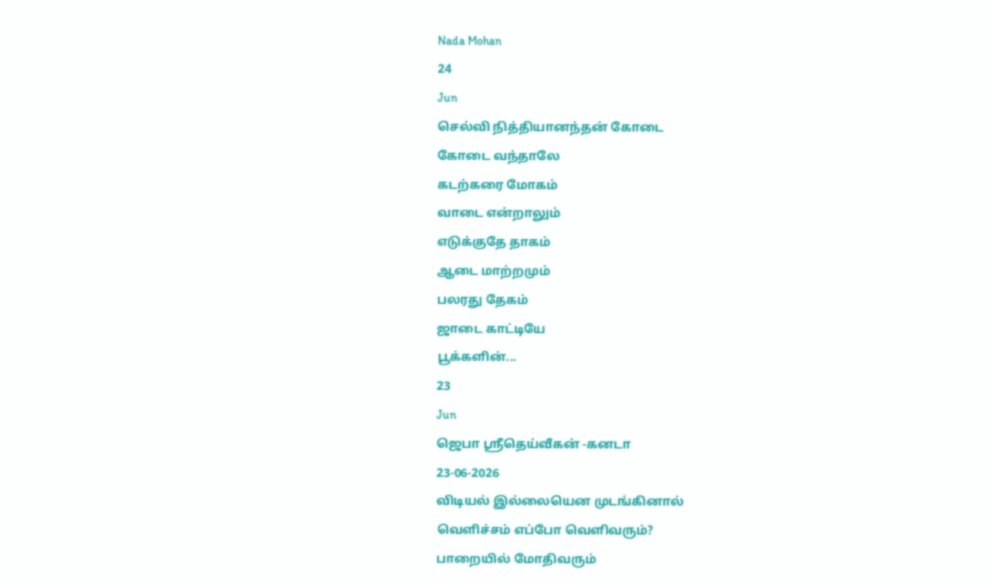Nada Mohan
24
Jun
செல்வி நித்தியானந்தன் கோடை
கோடை வந்தாலே
கடற்கரை மோகம்
வாடை என்றாலும்
எடுக்குதே தாகம்
ஆடை மாற்றமும்
பலரது தேகம்
ஜாடை காட்டியே
பூக்களின்...
23
Jun
ஜெபா ஸ்ரீதெய்வீகன் -கனடா
23-06-2026
விடியல் இல்லையென முடங்கினால்
வெளிச்சம் எப்போ வெளிவரும்?
பாறையில் மோதிவரும்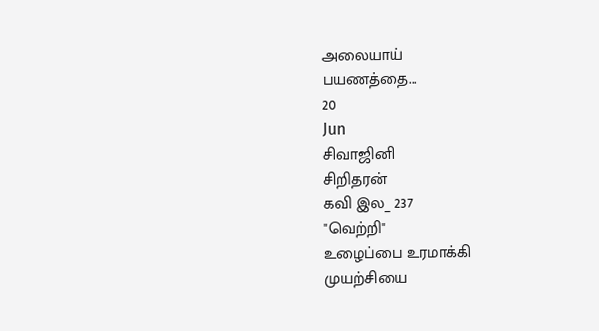அலையாய்
பயணத்தை...
20
Jun
சிவாஜினி
சிறிதரன்
கவி இல_ 237
"வெற்றி"
உழைப்பை உரமாக்கி
முயற்சியை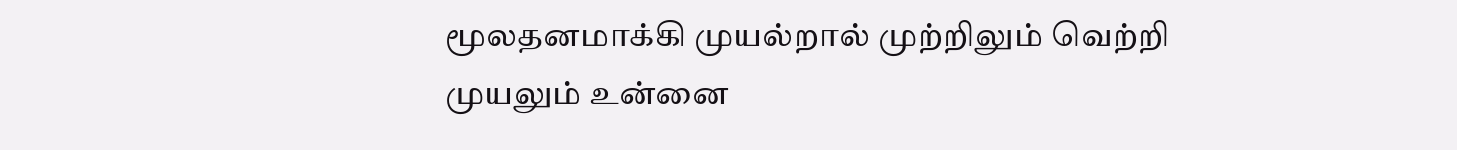மூலதனமாக்கி முயல்றால் முற்றிலும் வெற்றி
முயலும் உன்னை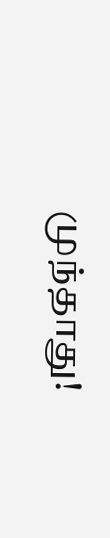முந்தாது!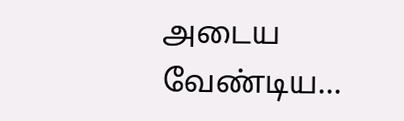அடைய வேண்டிய...